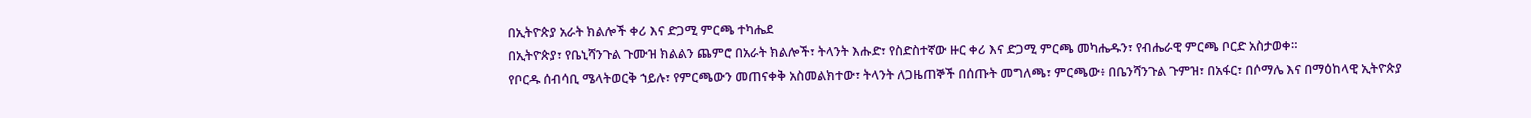በኢትዮጵያ አራት ክልሎች ቀሪ እና ድጋሚ ምርጫ ተካሔደ
በኢትዮጵያ፣ የቤኒሻንጉል ጉሙዝ ክልልን ጨምሮ በአራት ክልሎች፣ ትላንት እሑድ፣ የስድስተኛው ዙር ቀሪ እና ድጋሚ ምርጫ መካሔዱን፣ የብሔራዊ ምርጫ ቦርድ አስታወቀ።
የቦርዱ ሰብሳቢ ሜላትወርቅ ኀይሉ፣ የምርጫውን መጠናቀቅ አስመልክተው፣ ትላንት ለጋዜጠኞች በሰጡት መግለጫ፣ ምርጫው፥ በቤንሻንጉል ጉምዝ፣ በአፋር፣ በሶማሌ እና በማዕከላዊ ኢትዮጵያ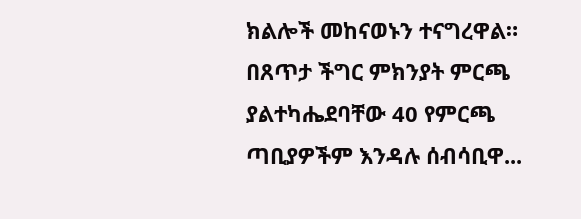ክልሎች መከናወኑን ተናግረዋል።
በጸጥታ ችግር ምክንያት ምርጫ ያልተካሔደባቸው 40 የምርጫ ጣቢያዎችም እንዳሉ ሰብሳቢዋ...